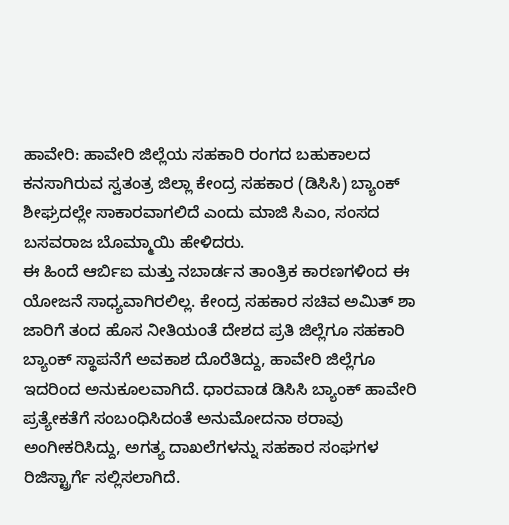ಹಾವೇರಿ: ಹಾವೇರಿ ಜಿಲ್ಲೆಯ ಸಹಕಾರಿ ರಂಗದ ಬಹುಕಾಲದ ಕನಸಾಗಿರುವ ಸ್ವತಂತ್ರ ಜಿಲ್ಲಾ ಕೇಂದ್ರ ಸಹಕಾರ (ಡಿಸಿಸಿ) ಬ್ಯಾಂಕ್ ಶೀಘ್ರದಲ್ಲೇ ಸಾಕಾರವಾಗಲಿದೆ ಎಂದು ಮಾಜಿ ಸಿಎಂ, ಸಂಸದ ಬಸವರಾಜ ಬೊಮ್ಮಾಯಿ ಹೇಳಿದರು.
ಈ ಹಿಂದೆ ಆರ್ಬಿಐ ಮತ್ತು ನಬಾರ್ಡನ ತಾಂತ್ರಿಕ ಕಾರಣಗಳಿಂದ ಈ ಯೋಜನೆ ಸಾಧ್ಯವಾಗಿರಲಿಲ್ಲ. ಕೇಂದ್ರ ಸಹಕಾರ ಸಚಿವ ಅಮಿತ್ ಶಾ ಜಾರಿಗೆ ತಂದ ಹೊಸ ನೀತಿಯಂತೆ ದೇಶದ ಪ್ರತಿ ಜಿಲ್ಲೆಗೂ ಸಹಕಾರಿ ಬ್ಯಾಂಕ್ ಸ್ಥಾಪನೆಗೆ ಅವಕಾಶ ದೊರೆತಿದ್ದು, ಹಾವೇರಿ ಜಿಲ್ಲೆಗೂ ಇದರಿಂದ ಅನುಕೂಲವಾಗಿದೆ. ಧಾರವಾಡ ಡಿಸಿಸಿ ಬ್ಯಾಂಕ್ ಹಾವೇರಿ ಪ್ರತ್ಯೇಕತೆಗೆ ಸಂಬಂಧಿಸಿದಂತೆ ಅನುಮೋದನಾ ಠರಾವು ಅಂಗೀಕರಿಸಿದ್ದು, ಅಗತ್ಯ ದಾಖಲೆಗಳನ್ನು ಸಹಕಾರ ಸಂಘಗಳ ರಿಜಿಸ್ಟ್ರಾರ್ಗೆ ಸಲ್ಲಿಸಲಾಗಿದೆ.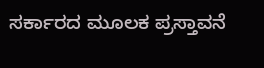ಸರ್ಕಾರದ ಮೂಲಕ ಪ್ರಸ್ತಾವನೆ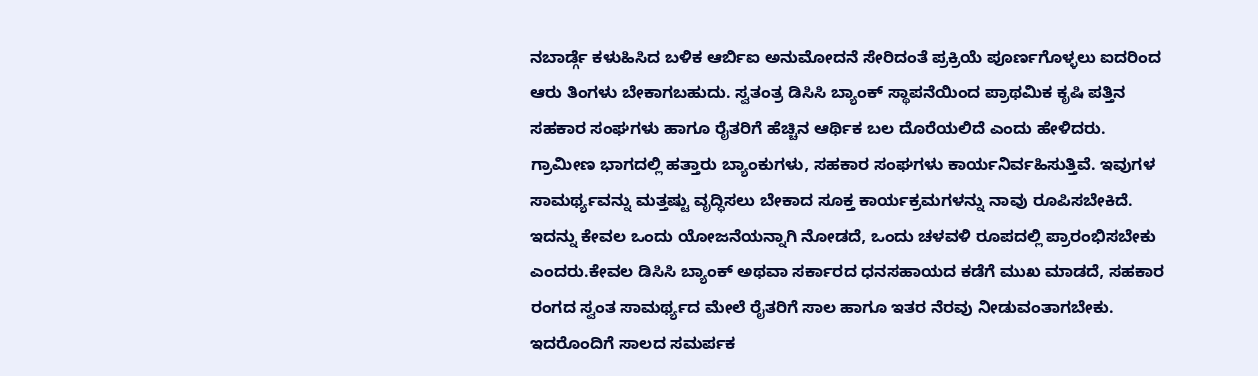ನಬಾರ್ಡ್ಗೆ ಕಳುಹಿಸಿದ ಬಳಿಕ ಆರ್ಬಿಐ ಅನುಮೋದನೆ ಸೇರಿದಂತೆ ಪ್ರಕ್ರಿಯೆ ಪೂರ್ಣಗೊಳ್ಳಲು ಐದರಿಂದ ಆರು ತಿಂಗಳು ಬೇಕಾಗಬಹುದು. ಸ್ವತಂತ್ರ ಡಿಸಿಸಿ ಬ್ಯಾಂಕ್ ಸ್ಥಾಪನೆಯಿಂದ ಪ್ರಾಥಮಿಕ ಕೃಷಿ ಪತ್ತಿನ ಸಹಕಾರ ಸಂಘಗಳು ಹಾಗೂ ರೈತರಿಗೆ ಹೆಚ್ಚಿನ ಆರ್ಥಿಕ ಬಲ ದೊರೆಯಲಿದೆ ಎಂದು ಹೇಳಿದರು.
ಗ್ರಾಮೀಣ ಭಾಗದಲ್ಲಿ ಹತ್ತಾರು ಬ್ಯಾಂಕುಗಳು, ಸಹಕಾರ ಸಂಘಗಳು ಕಾರ್ಯನಿರ್ವಹಿಸುತ್ತಿವೆ. ಇವುಗಳ ಸಾಮರ್ಥ್ಯವನ್ನು ಮತ್ತಷ್ಟು ವೃದ್ಧಿಸಲು ಬೇಕಾದ ಸೂಕ್ತ ಕಾರ್ಯಕ್ರಮಗಳನ್ನು ನಾವು ರೂಪಿಸಬೇಕಿದೆ. ಇದನ್ನು ಕೇವಲ ಒಂದು ಯೋಜನೆಯನ್ನಾಗಿ ನೋಡದೆ, ಒಂದು ಚಳವಳಿ ರೂಪದಲ್ಲಿ ಪ್ರಾರಂಭಿಸಬೇಕು ಎಂದರು.ಕೇವಲ ಡಿಸಿಸಿ ಬ್ಯಾಂಕ್ ಅಥವಾ ಸರ್ಕಾರದ ಧನಸಹಾಯದ ಕಡೆಗೆ ಮುಖ ಮಾಡದೆ, ಸಹಕಾರ ರಂಗದ ಸ್ವಂತ ಸಾಮರ್ಥ್ಯದ ಮೇಲೆ ರೈತರಿಗೆ ಸಾಲ ಹಾಗೂ ಇತರ ನೆರವು ನೀಡುವಂತಾಗಬೇಕು. ಇದರೊಂದಿಗೆ ಸಾಲದ ಸಮರ್ಪಕ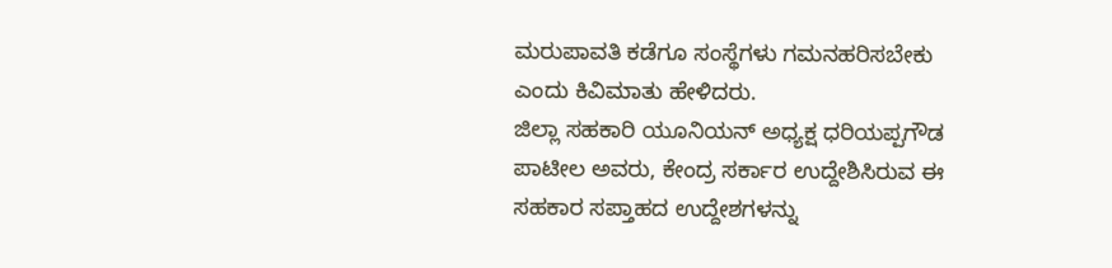ಮರುಪಾವತಿ ಕಡೆಗೂ ಸಂಸ್ಥೆಗಳು ಗಮನಹರಿಸಬೇಕು ಎಂದು ಕಿವಿಮಾತು ಹೇಳಿದರು.
ಜಿಲ್ಲಾ ಸಹಕಾರಿ ಯೂನಿಯನ್ ಅಧ್ಯಕ್ಷ ಧರಿಯಪ್ಪಗೌಡ ಪಾಟೀಲ ಅವರು, ಕೇಂದ್ರ ಸರ್ಕಾರ ಉದ್ದೇಶಿಸಿರುವ ಈ ಸಹಕಾರ ಸಪ್ತಾಹದ ಉದ್ದೇಶಗಳನ್ನು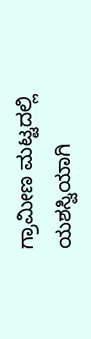ಗ್ರಾಮೀಣ ಮಟ್ಟದಲ್ಲಿ ಯಶಸ್ವಿಯಾಗಿ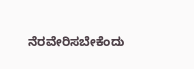ನೆರವೇರಿಸಬೇಕೆಂದು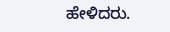ಹೇಳಿದರು.